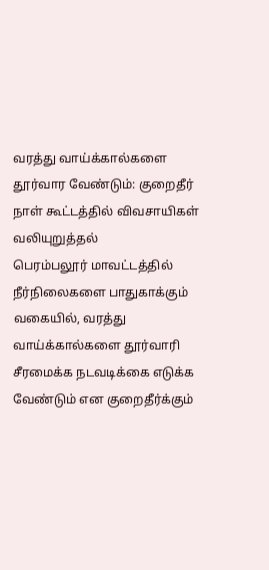வரத்து வாய்க்கால்களை தூர்வார வேண்டும்: குறைதீர் நாள் கூட்டத்தில் விவசாயிகள் வலியுறுத்தல்
பெரம்பலூர் மாவட்டத்தில் நீர்நிலைகளை பாதுகாக்கும் வகையில், வரத்து வாய்க்கால்களை தூர்வாரி சீரமைக்க நடவடிக்கை எடுக்க வேண்டும் என குறைதீர்க்கும்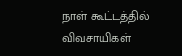நாள் கூட்டத்தில் விவசாயிகள்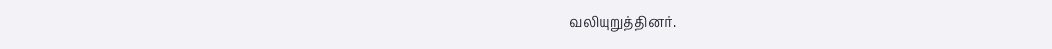வலியுறுத்தினர்.